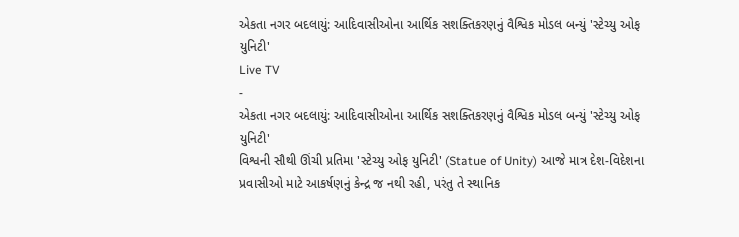એકતા નગર બદલાયું: આદિવાસીઓના આર્થિક સશક્તિકરણનું વૈશ્વિક મોડલ બન્યું 'સ્ટેચ્યુ ઓફ યુનિટી'
Live TV
-
એકતા નગર બદલાયું: આદિવાસીઓના આર્થિક સશક્તિકરણનું વૈશ્વિક મોડલ બન્યું 'સ્ટેચ્યુ ઓફ યુનિટી'
વિશ્વની સૌથી ઊંચી પ્રતિમા 'સ્ટેચ્યુ ઓફ યુનિટી' (Statue of Unity) આજે માત્ર દેશ-વિદેશના પ્રવાસીઓ માટે આકર્ષણનું કેન્દ્ર જ નથી રહી, પરંતુ તે સ્થાનિક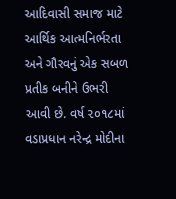આદિવાસી સમાજ માટે આર્થિક આત્મનિર્ભરતા અને ગૌરવનું એક સબળ પ્રતીક બનીને ઉભરી આવી છે. વર્ષ ૨૦૧૮માં વડાપ્રધાન નરેન્દ્ર મોદીના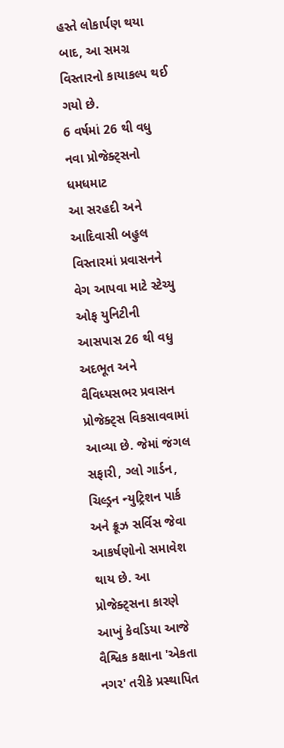હસ્તે લોકાર્પણ થયા બાદ, આ સમગ્ર વિસ્તારનો કાયાકલ્પ થઈ ગયો છે.
6 વર્ષમાં 26 થી વધુ નવા પ્રોજેક્ટ્સનો ધમધમાટ
આ સરહદી અને આદિવાસી બહુલ વિસ્તારમાં પ્રવાસનને વેગ આપવા માટે સ્ટેચ્યુ ઓફ યુનિટીની આસપાસ 26 થી વધુ અદભૂત અને વૈવિધ્યસભર પ્રવાસન પ્રોજેક્ટ્સ વિકસાવવામાં આવ્યા છે. જેમાં જંગલ સફારી, ગ્લો ગાર્ડન, ચિલ્ડ્રન ન્યુટ્રિશન પાર્ક અને ક્રૂઝ સર્વિસ જેવા આકર્ષણોનો સમાવેશ થાય છે. આ પ્રોજેક્ટ્સના કારણે આખું કેવડિયા આજે વૈશ્વિક કક્ષાના 'એકતા નગર' તરીકે પ્રસ્થાપિત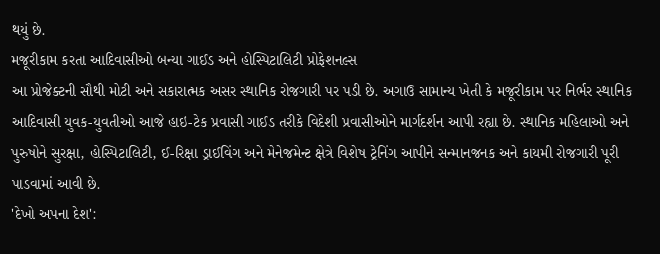થયું છે.
મજૂરીકામ કરતા આદિવાસીઓ બન્યા ગાઈડ અને હોસ્પિટાલિટી પ્રોફેશનલ્સ
આ પ્રોજેક્ટની સૌથી મોટી અને સકારાત્મક અસર સ્થાનિક રોજગારી પર પડી છે. અગાઉ સામાન્ય ખેતી કે મજૂરીકામ પર નિર્ભર સ્થાનિક આદિવાસી યુવક-યુવતીઓ આજે હાઇ-ટેક પ્રવાસી ગાઈડ તરીકે વિદેશી પ્રવાસીઓને માર્ગદર્શન આપી રહ્યા છે. સ્થાનિક મહિલાઓ અને પુરુષોને સુરક્ષા, હોસ્પિટાલિટી, ઈ-રિક્ષા ડ્રાઈવિંગ અને મેનેજમેન્ટ ક્ષેત્રે વિશેષ ટ્રેનિંગ આપીને સન્માનજનક અને કાયમી રોજગારી પૂરી પાડવામાં આવી છે.
'દેખો અપના દેશ':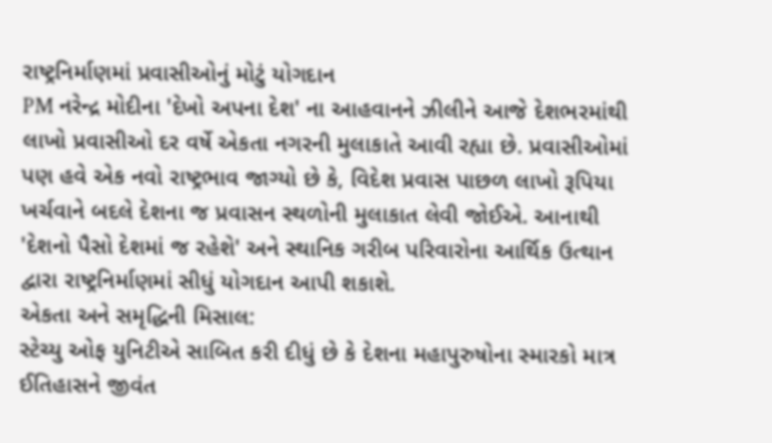રાષ્ટ્રનિર્માણમાં પ્રવાસીઓનું મોટું યોગદાન
PM નરેન્દ્ર મોદીના 'દેખો અપના દેશ' ના આહવાનને ઝીલીને આજે દેશભરમાંથી લાખો પ્રવાસીઓ દર વર્ષે એકતા નગરની મુલાકાતે આવી રહ્યા છે. પ્રવાસીઓમાં પણ હવે એક નવો રાષ્ટ્રભાવ જાગ્યો છે કે, વિદેશ પ્રવાસ પાછળ લાખો રૂપિયા ખર્ચવાને બદલે દેશના જ પ્રવાસન સ્થળોની મુલાકાત લેવી જોઈએ. આનાથી 'દેશનો પૈસો દેશમાં જ રહેશે' અને સ્થાનિક ગરીબ પરિવારોના આર્થિક ઉત્થાન દ્વારા રાષ્ટ્રનિર્માણમાં સીધું યોગદાન આપી શકાશે.
એકતા અને સમૃદ્ધિની મિસાલ:
સ્ટેચ્યુ ઓફ યુનિટીએ સાબિત કરી દીધું છે કે દેશના મહાપુરુષોના સ્મારકો માત્ર ઈતિહાસને જીવંત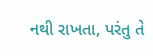નથી રાખતા, પરંતુ તે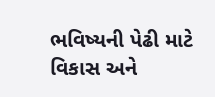ભવિષ્યની પેઢી માટે વિકાસ અને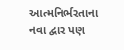આત્મનિર્ભરતાના નવા દ્વાર પણ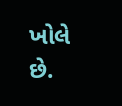ખોલે છે.